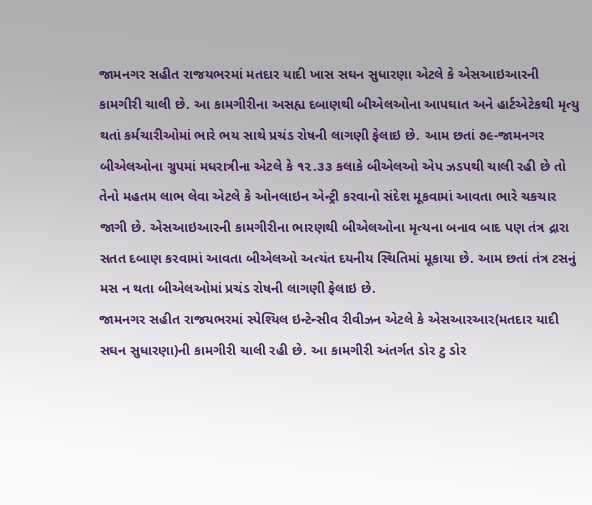જામનગર સહીત રાજયભરમાં મતદાર યાદી ખાસ સઘન સુધારણા એટલે કે એસઆઇઆરની કામગીરી ચાલી છે. આ કામગીરીના અસહ્ય દબાણથી બીએલઓના આપઘાત અને હાર્ટએટેકથી મૃત્યુ થતાં કર્મચારીઓમાં ભારે ભય સાથે પ્રચંડ રોષની લાગણી ફેલાઇ છે. આમ છતાં ૭૯-જામનગર બીએલઓના ગ્રુપમાં મધરાત્રીના એટલે કે ૧૨.૩૩ કલાકે બીએલઓ એપ ઝડપથી ચાલી રહી છે તો તેનો મહતમ લાભ લેવા એટલે કે ઓનલાઇન એન્ટ્રી કરવાનો સંદેશ મૂકવામાં આવતા ભારે ચકચાર જાગી છે. એસઆઇઆરની કામગીરીના ભારણથી બીએલઓના મૃત્યના બનાવ બાદ પણ તંત્ર દ્રારા સતત દબાણ કરવામાં આવતા બીએલઓ અત્યંત દયનીય સ્થિતિમાં મૂકાયા છે. આમ છતાં તંત્ર ટસનું મસ ન થતા બીએલઓમાં પ્રચંડ રોષની લાગણી ફેલાઇ છે.
જામનગર સહીત રાજયભરમાં સ્પેશ્યિલ ઇન્ટેન્સીવ રીવીઝન એટલે કે એસઆરઆર(મતદાર યાદી સઘન સુધારણા)ની કામગીરી ચાલી રહી છે. આ કામગીરી અંતર્ગત ડોર ટુ ડોર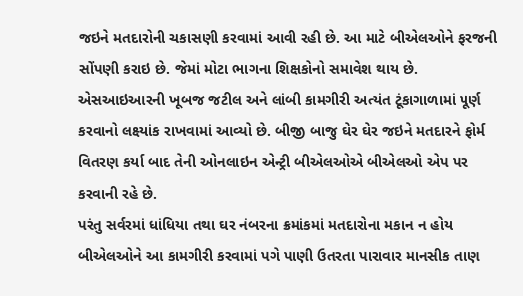જઇને મતદારોની ચકાસણી કરવામાં આવી રહી છે. આ માટે બીએલઓને ફરજની સોંપણી કરાઇ છે. જેમાં મોટા ભાગના શિક્ષકોનો સમાવેશ થાય છે. એસઆઇઆરની ખૂબજ જટીલ અને લાંબી કામગીરી અત્યંત ટૂંકાગાળામાં ૫ૂર્ણ કરવાનો લક્ષ્યાંક રાખવામાં આવ્યો છે. બીજી બાજુ ઘેર ઘેર જઇને મતદારને ફોર્મ વિતરણ કર્યા બાદ તેની ઓનલાઇન એન્ટ્રી બીએલઓએ બીએલઓ એપ પર કરવાની રહે છે.
પરંતુ સર્વરમાં ધાંધિયા તથા ઘર નંબરના ક્રમાંકમાં મતદારોના મકાન ન હોય બીએલઓને આ કામગીરી કરવામાં પગે પાણી ઉતરતા પારાવાર માનસીક તાણ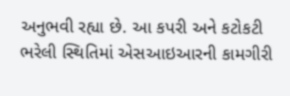અનુભવી રહ્યા છે. આ કપરી અને કટોકટી ભરેલી સ્થિતિમાં એસઆઇઆરની કામગીરી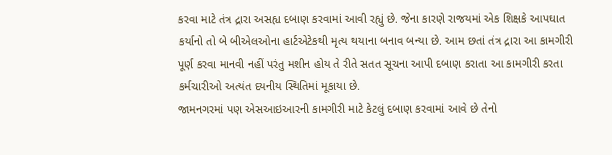કરવા માટે તંત્ર દ્રારા અસહ્ય દબાણ કરવામાં આવી રહ્યું છે. જેના કારણે રાજયમાં એક શિક્ષકે આપઘાત કર્યાનો તો બે બીએલઓના હાર્ટએટેકથી મૃત્ય થયાના બનાવ બન્યા છે. આમ છતાં તંત્ર દ્રારા આ કામગીરી પૂર્ણ કરવા માનવી નહીં પરંતુ મશીન હોય તે રીતે સતત સૂચના આપી દબાણ કરાતા આ કામગીરી કરતા કર્મચારીઓ અત્યંત દયનીય સ્થિતિમાં મૂકાયા છે.
જામનગરમાં પણ એસઆઇઆરની કામગીરી માટે કેટલું દબાણ કરવામાં આવે છે તેનો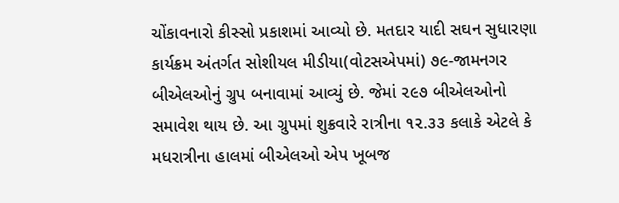ચોંકાવનારો કીસ્સો પ્રકાશમાં આવ્યો છે. મતદાર યાદી સઘન સુધારણા કાર્યક્રમ અંતર્ગત સોશીયલ મીડીયા(વોટસએપમાં) ૭૯-જામનગર બીએલઓનું ગ્રુપ બનાવામાં આવ્યું છે. જેમાં ૨૯૭ બીએલઓનો સમાવેશ થાય છે. આ ગ્રુપમાં શુક્રવારે રાત્રીના ૧૨.૩૩ કલાકે એટલે કે મધરાત્રીના હાલમાં બીએલઓ એપ ખૂબજ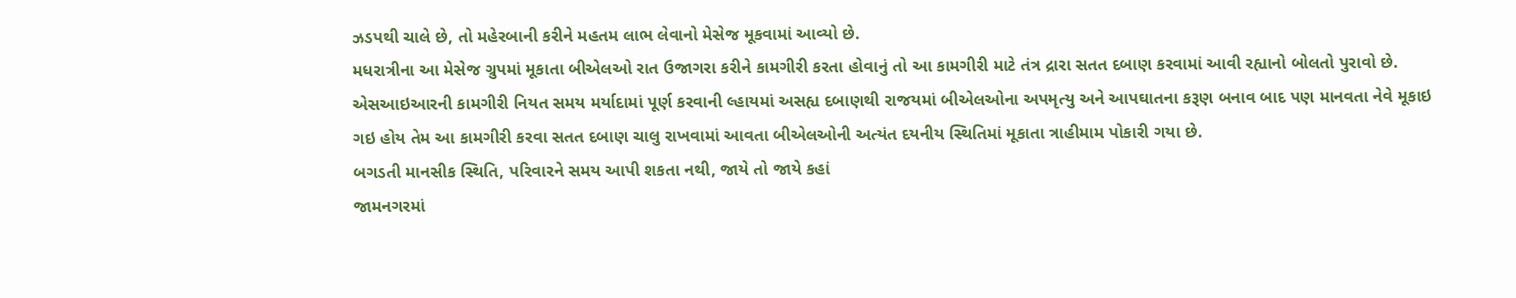ઝડપથી ચાલે છે, તો મહેરબાની કરીને મહતમ લાભ લેવાનો મેસેજ મૂકવામાં આવ્યો છે.
મધરાત્રીના આ મેસેજ ગ્રુપમાં મૂકાતા બીએલઓ રાત ઉજાગરા કરીને કામગીરી કરતા હોવાનું તો આ કામગીરી માટે તંત્ર દ્રારા સતત દબાણ કરવામાં આવી રહ્યાનો બોલતો પુરાવો છે. એસઆઇઆરની કામગીરી નિયત સમય મર્યાદામાં પૂર્ણ કરવાની લ્હાયમાં અસહ્ય દબાણથી રાજયમાં બીએલઓના અપમૃત્યુ અને આપઘાતના કરૂણ બનાવ બાદ પણ માનવતા નેવે મૂકાઇ ગઇ હોય તેમ આ કામગીરી કરવા સતત દબાણ ચાલુ રાખવામાં આવતા બીએલઓની અત્યંત દયનીય સ્થિતિમાં મૂકાતા ત્રાહીમામ પોકારી ગયા છે.
બગડતી માનસીક સ્થિતિ, પરિવારને સમય આપી શકતા નથી, જાયે તો જાયે કહાં
જામનગરમાં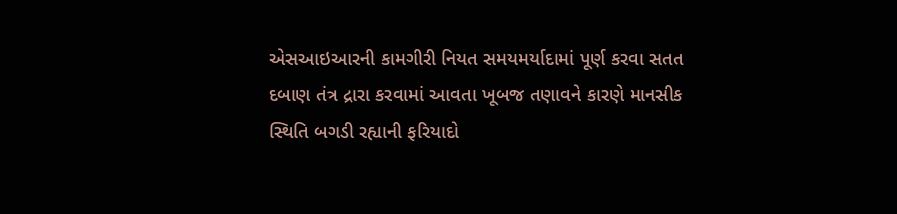એસઆઇઆરની કામગીરી નિયત સમયમર્યાદામાં પૂર્ણ કરવા સતત દબાણ તંત્ર દ્રારા કરવામાં આવતા ખૂબજ તણાવને કારણે માનસીક સ્થિતિ બગડી રહ્યાની ફરિયાદો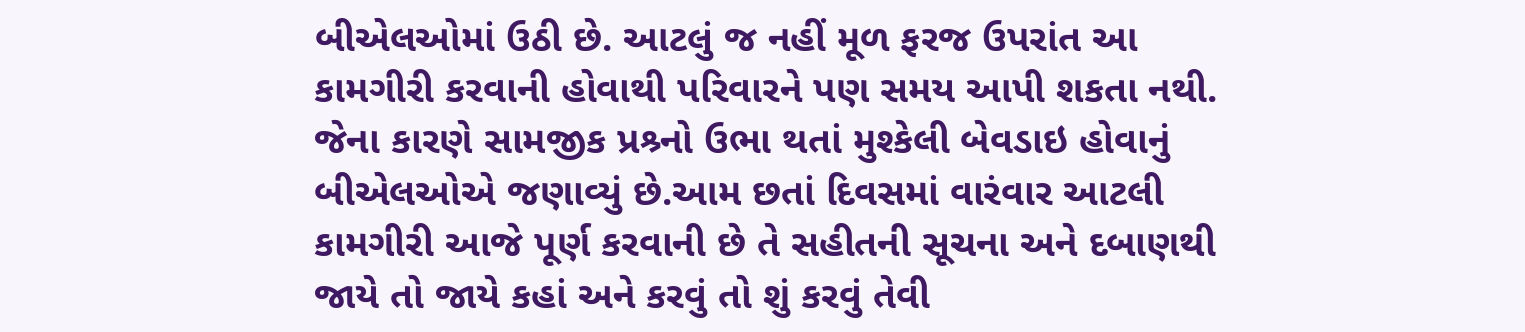બીએલઓમાં ઉઠી છે. આટલું જ નહીં મૂળ ફરજ ઉપરાંત આ કામગીરી કરવાની હોવાથી પરિવારને પણ સમય આપી શકતા નથી. જેના કારણે સામજીક પ્રશ્ર્નો ઉભા થતાં મુશ્કેલી બેવડાઇ હોવાનું બીએલઓએ જણાવ્યું છે.આમ છતાં દિવસમાં વારંવાર આટલી કામગીરી આજે પૂર્ણ કરવાની છે તે સહીતની સૂચના અને દબાણથી જાયે તો જાયે કહાં અને કરવું તો શું કરવું તેવી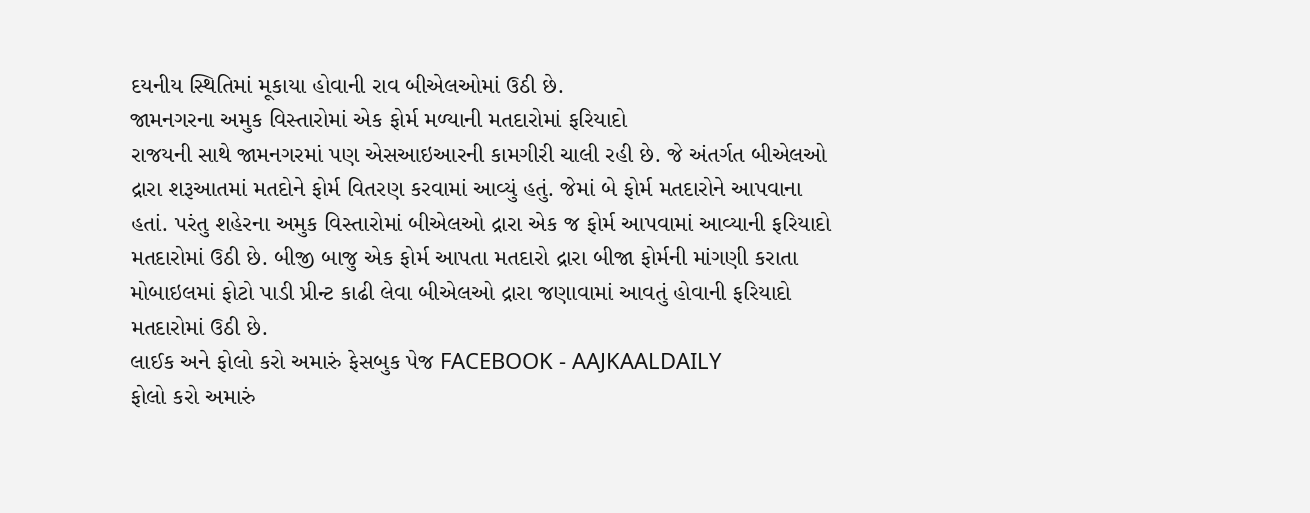દયનીય સ્થિતિમાં મૂકાયા હોવાની રાવ બીએલઓમાં ઉઠી છે.
જામનગરના અમુક વિસ્તારોમાં એક ફોર્મ મળ્યાની મતદારોમાં ફરિયાદો
રાજયની સાથે જામનગરમાં પણ એસઆઇઆરની કામગીરી ચાલી રહી છે. જે અંતર્ગત બીએલઓ દ્રારા શરૂઆતમાં મતદોને ફોર્મ વિતરણ કરવામાં આવ્યું હતું. જેમાં બે ફોર્મ મતદારોને આપવાના હતાં. પરંતુ શહેરના અમુક વિસ્તારોમાં બીએલઓ દ્રારા એક જ ફોર્મ આપવામાં આવ્યાની ફરિયાદો મતદારોમાં ઉઠી છે. બીજી બાજુ એક ફોર્મ આપતા મતદારો દ્રારા બીજા ફોર્મની માંગણી કરાતા મોબાઇલમાં ફોટો પાડી પ્રીન્ટ કાઢી લેવા બીએલઓ દ્રારા જણાવામાં આવતું હોવાની ફરિયાદો મતદારોમાં ઉઠી છે.
લાઈક અને ફોલો કરો અમારું ફેસબુક પેજ FACEBOOK - AAJKAALDAILY
ફોલો કરો અમારું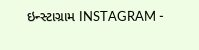ઇન્સ્ટાગ્રામ INSTAGRAM -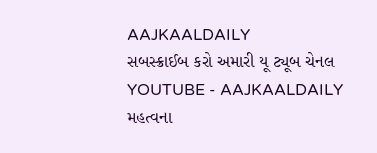AAJKAALDAILY
સબસ્ક્રાઈબ કરો અમારી યૂ ટ્યૂબ ચેનલ YOUTUBE - AAJKAALDAILY
મહત્વના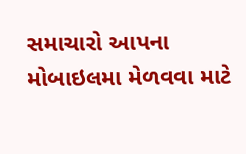સમાચારો આપના મોબાઇલમા મેળવવા માટે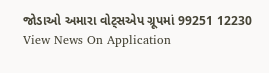જોડાઓ અમારા વોટ્સએપ ગ્રૂપમાં 99251 12230
View News On Application